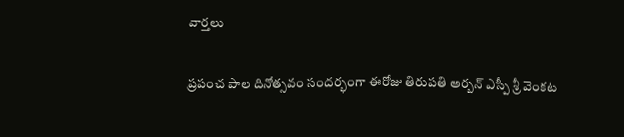వార్తలు

ప్రపంచ పాల దినోత్సవం సందర్భంగా ఈరోజు తిరుపతి అర్బన్ ఎస్పీ శ్రీ వెంకట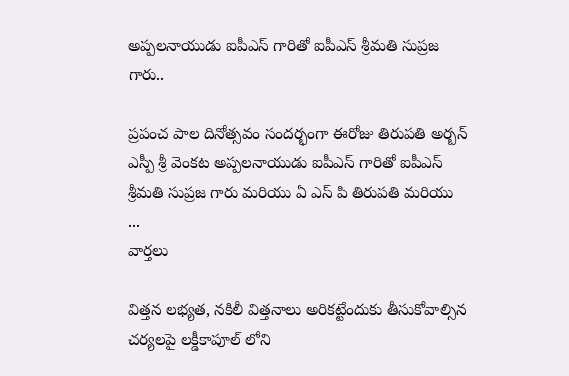అప్పలనాయుడు ఐపీఎస్ గారితో ఐపీఎస్ శ్రీమతి సుప్రజ గారు..

ప్రపంచ పాల దినోత్సవం సందర్భంగా ఈరోజు తిరుపతి అర్బన్ ఎస్పీ శ్రీ వెంకట అప్పలనాయుడు ఐపీఎస్ గారితో ఐపీఎస్ శ్రీమతి సుప్రజ గారు మరియు ఏ ఎస్ పి తిరుపతి మరియు ...
వార్తలు

విత్తన లభ్యత, నకిలీ విత్తనాలు అరికట్టేందుకు తీసుకోవాల్సిన చర్యలపై లక్డీకాపూల్ లోని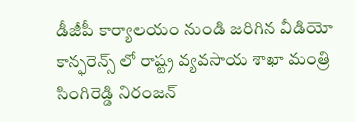డీజీపీ కార్యాలయం నుండి జరిగిన వీడియో కాన్ఫరెన్స్ లో రాష్ట్ర వ్యవసాయ శాఖా మంత్రి సింగిరెడ్డి నిరంజన్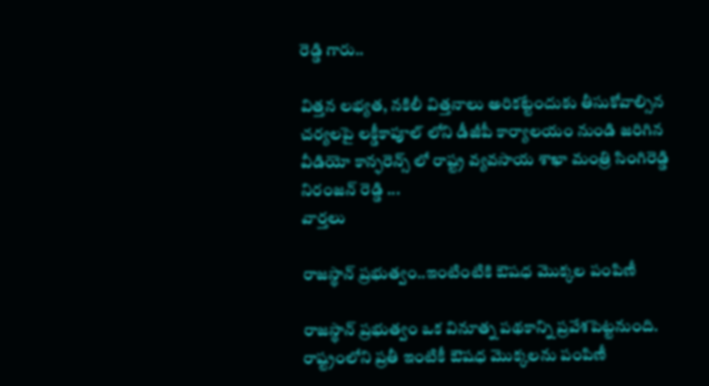రెడ్డి గారు..

విత్తన లభ్యత, నకిలీ విత్తనాలు అరికట్టేందుకు తీసుకోవాల్సిన చర్యలపై లక్డీకాపూల్ లోని డీజీపీ కార్యాలయం నుండి జరిగిన వీడియో కాన్ఫరెన్స్ లో రాష్ట్ర వ్యవసాయ శాఖా మంత్రి సింగిరెడ్డి నిరంజన్ రెడ్డి ...
వార్తలు

రాజస్థాన్ ప్రభుత్వం..ఇంటింటికి ఔషధ మొక్కల పంపిణీ

రాజస్థాన్ ప్రభుత్వం ఒక వినూత్న పథకాన్ని ప్రవేశపెట్టనుంది. రాష్ట్రంలోని ప్రతీ ఇంటికీ ఔషధ మొక్కలను పంపిణీ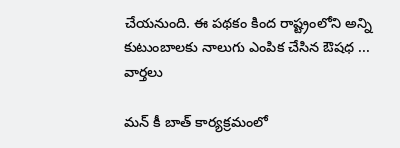చేయనుంది. ఈ పథకం కింద రాష్ట్రంలోని అన్ని కుటుంబాలకు నాలుగు ఎంపిక చేసిన ఔషధ ...
వార్తలు

మన్ కీ బాత్ కార్యక్రమంలో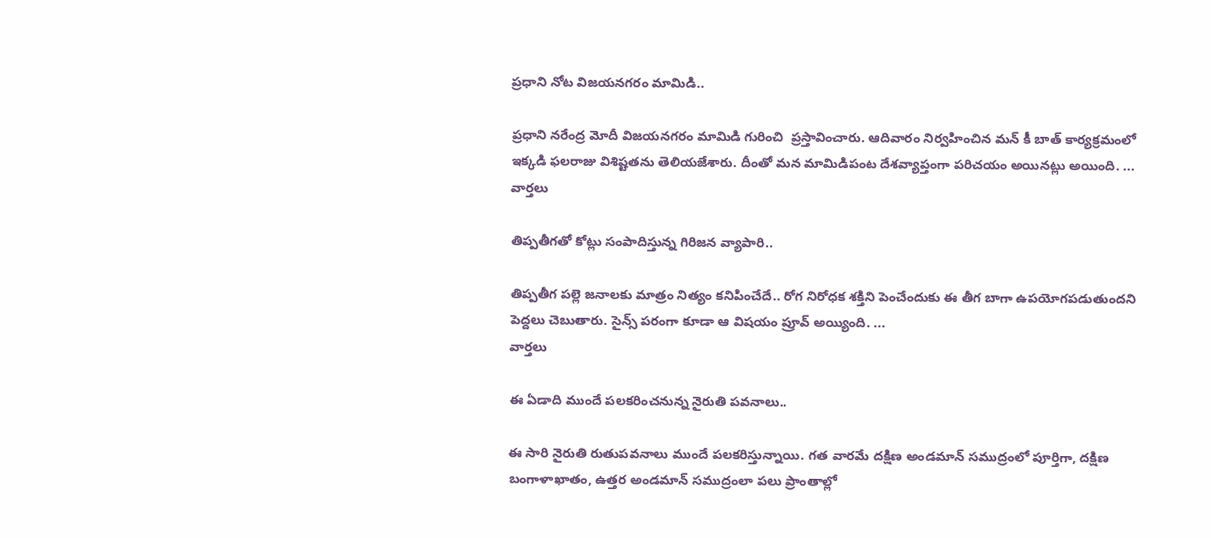ప్రధాని నోట విజయనగరం మామిడి..

ప్రధాని నరేంద్ర మోదీ విజయనగరం మామిడి గురించి  ప్రస్తావించారు. ఆదివారం నిర్వహించిన మన్ కీ బాత్ కార్యక్రమంలో ఇక్కడి ఫలరాజు విశిష్టతను తెలియజేశారు. దీంతో మన మామిడిపంట దేశవ్యాప్తంగా పరిచయం అయినట్లు అయింది. ...
వార్తలు

తిప్పతీగతో కోట్లు సంపాదిస్తున్న గిరిజన వ్యాపారి..

తిప్పతీగ పల్లె జనాలకు మాత్రం నిత్యం కనిపించేదే.. రోగ నిరోధక శక్తిని పెంచేందుకు ఈ తీగ బాగా ఉపయోగపడుతుందని పెద్దలు చెబుతారు. సైన్స్ పరంగా కూడా ఆ విషయం ప్రూవ్ అయ్యింది. ...
వార్తలు

ఈ ఏడాది ముందే పలకరించనున్న నైరుతి పవనాలు..

ఈ సారి నైరుతి రుతుపవనాలు ముందే పలకరిస్తున్నాయి. గత వారమే దక్షిణ అండమాన్ సముద్రంలో పూర్తిగా, దక్షిణ బంగాళాఖాతం, ఉత్తర అండమాన్ సముద్రంలా పలు ప్రాంతాల్లో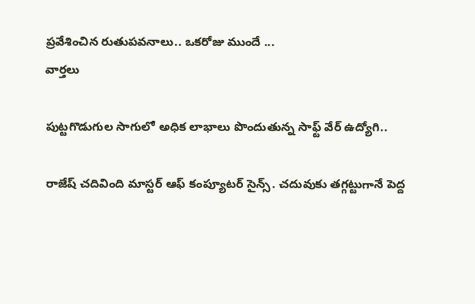ప్రవేశించిన రుతుపవనాలు.. ఒకరోజు ముందే ...
వార్తలు

పుట్టగొడుగుల సాగులో అధిక లాభాలు పొందుతున్న సాఫ్ట్ వేర్ ఉద్యోగి..

రాజేష్ చదివింది మాస్టర్ ఆఫ్ కంప్యూటర్ సైన్స్. చదువుకు తగ్గట్టుగానే పెద్ద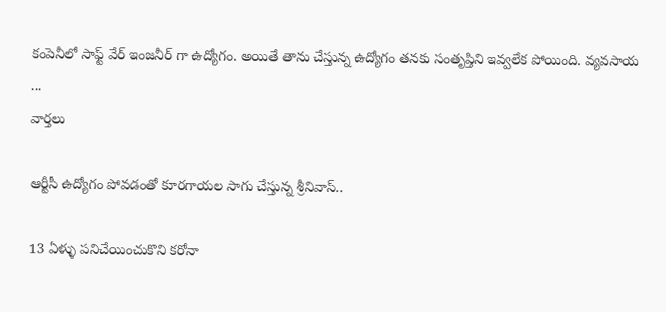కంపెనీలో సాఫ్ట్ వేర్ ఇంజనీర్ గా ఉద్యోగం. అయితే తాను చేస్తున్న ఉద్యోగం తనకు సంతృప్తిని ఇవ్వలేక పోయింది. వ్యవసాయ ...
వార్తలు

ఆర్టీసీ ఉద్యోగం పోవడంతో కూరగాయల సాగు చేస్తున్న శ్రీనివాస్..

13 ఏళ్ళు పనిచేయించుకొని కరోనా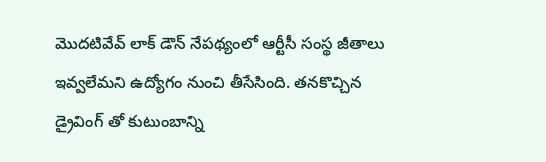మొదటివేవ్ లాక్ డౌన్ నేపథ్యంలో ఆర్టీసీ సంస్థ జీతాలు ఇవ్వలేమని ఉద్యోగం నుంచి తీసేసింది. తనకొచ్చిన డ్రైవింగ్ తో కుటుంబాన్ని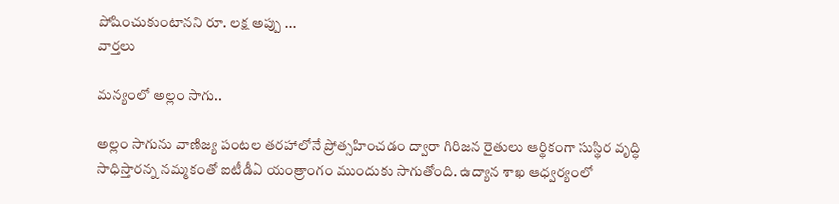పోషించుకుంటానని రూ. లక్ష అప్పు ...
వార్తలు

మన్యంలో అల్లం సాగు..

అల్లం సాగును వాణిజ్య పంటల తరహాలోనే ప్రోత్సహించడం ద్వారా గిరిజన రైతులు ఆర్థికంగా సుస్థిర వృద్ధి సాధిస్తారన్న నమ్మకంతో ఐటీడీఏ యంత్రాంగం ముందుకు సాగుతోంది. ఉద్యాన శాఖ ఆధ్వర్యంలో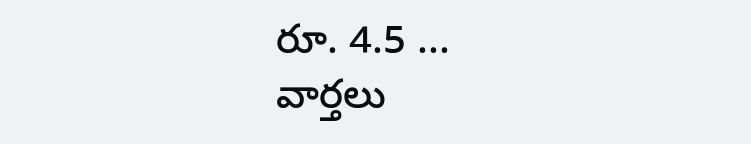రూ. 4.5 ...
వార్తలు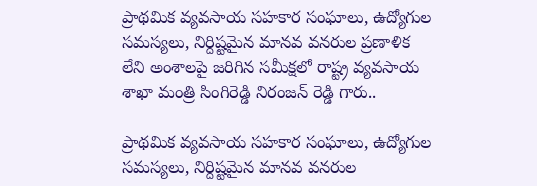ప్రాథమిక వ్యవసాయ సహకార సంఘాలు, ఉద్యోగుల సమస్యలు, నిర్దిష్టమైన మానవ వనరుల ప్రణాళిక లేని అంశాలపై జరిగిన సమీక్షలో రాష్ట్ర వ్యవసాయ శాఖా మంత్రి సింగిరెడ్డి నిరంజన్ రెడ్డి గారు..

ప్రాథమిక వ్యవసాయ సహకార సంఘాలు, ఉద్యోగుల సమస్యలు, నిర్దిష్టమైన మానవ వనరుల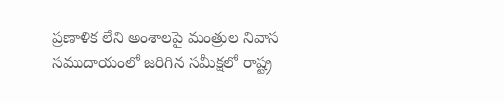ప్రణాళిక లేని అంశాలపై మంత్రుల నివాస సముదాయంలో జరిగిన సమీక్షలో రాష్ట్ర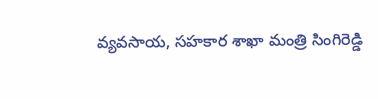వ్యవసాయ, సహకార శాఖా మంత్రి సింగిరెడ్డి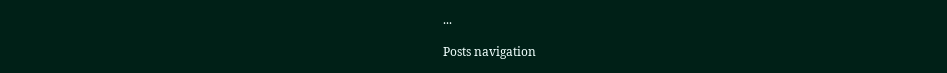...

Posts navigation